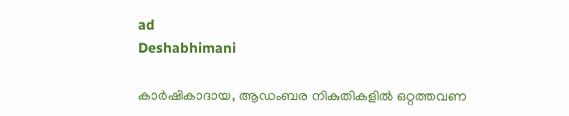ad
Deshabhimani

കാര്‍ഷികാദായ, ആഡംബര നികുതികളില്‍ ഒറ്റത്തവണ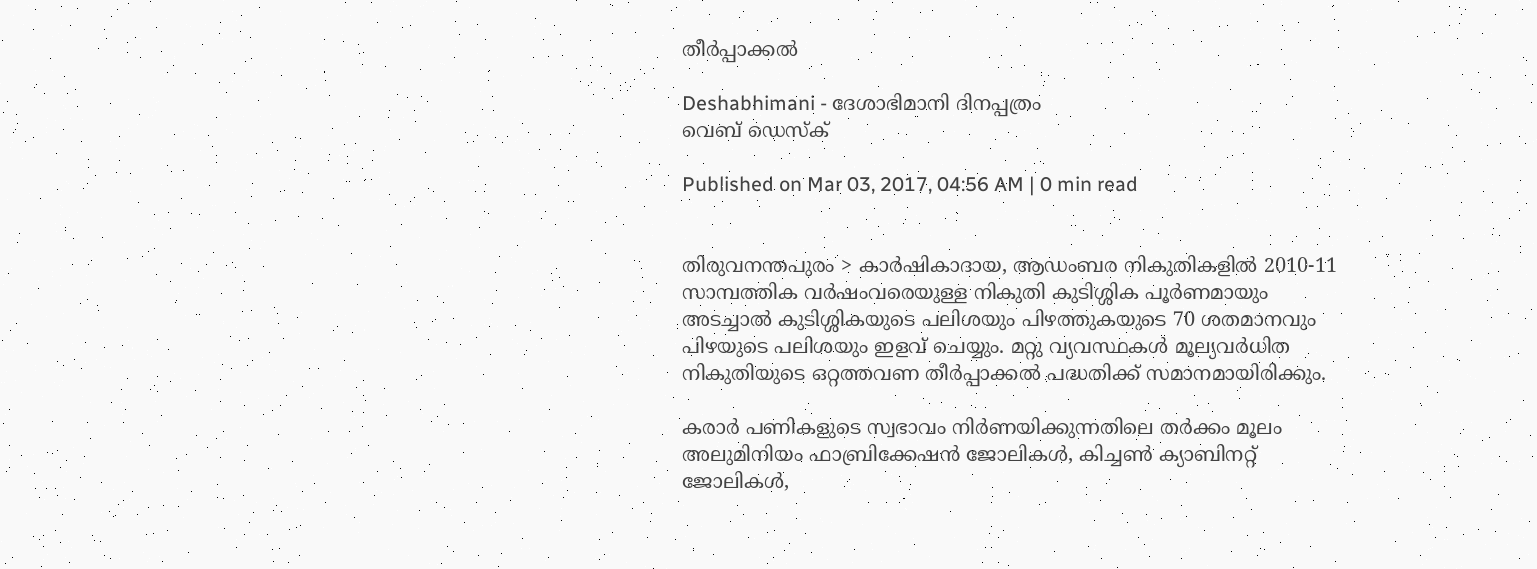തീര്‍പ്പാക്കല്‍

Deshabhimani - ദേശാഭിമാനി ദിനപ്പത്രം
വെബ് ഡെസ്ക്

Published on Mar 03, 2017, 04:56 AM | 0 min read


തിരുവനന്തപുരം > കാര്‍ഷികാദായ, ആഡംബര നികുതികളില്‍ 2010-11 സാമ്പത്തിക വര്‍ഷംവരെയുള്ള നികുതി കുടിശ്ശിക പൂര്‍ണമായും അടച്ചാല്‍ കുടിശ്ശികയുടെ പലിശയും പിഴത്തുകയുടെ 70 ശതമാനവും പിഴയുടെ പലിശയും ഇളവ് ചെയ്യും. മറ്റു വ്യവസ്ഥകള്‍ മൂല്യവര്‍ധിത നികുതിയുടെ ഒറ്റത്തവണ തീര്‍പ്പാക്കല്‍ പദ്ധതിക്ക് സമാനമായിരിക്കും.

കരാര്‍ പണികളുടെ സ്വഭാവം നിര്‍ണയിക്കുന്നതിലെ തര്‍ക്കം മൂലം അലുമിനിയം ഫാബ്രിക്കേഷന്‍ ജോലികള്‍, കിച്ചണ്‍ ക്യാബിനറ്റ് ജോലികള്‍,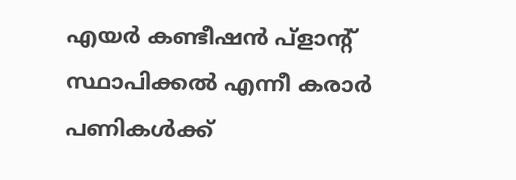എയര്‍ കണ്ടീഷന്‍ പ്ളാന്റ് സ്ഥാപിക്കല്‍ എന്നീ കരാര്‍ പണികള്‍ക്ക്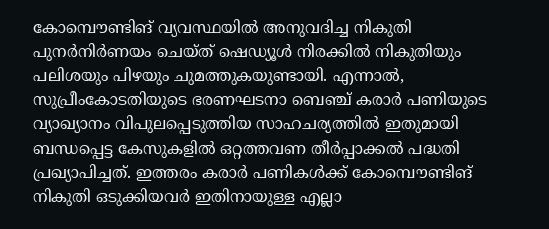കോമ്പൌണ്ടിങ് വ്യവസ്ഥയില്‍ അനുവദിച്ച നികുതി പുനര്‍നിര്‍ണയം ചെയ്ത് ഷെഡ്യൂള്‍ നിരക്കില്‍ നികുതിയും പലിശയും പിഴയും ചുമത്തുകയുണ്ടായി. എന്നാല്‍, സുപ്രീംകോടതിയുടെ ഭരണഘടനാ ബെഞ്ച് കരാര്‍ പണിയുടെ വ്യാഖ്യാനം വിപുലപ്പെടുത്തിയ സാഹചര്യത്തില്‍ ഇതുമായി ബന്ധപ്പെട്ട കേസുകളില്‍ ഒറ്റത്തവണ തീര്‍പ്പാക്കല്‍ പദ്ധതി പ്രഖ്യാപിച്ചത്. ഇത്തരം കരാര്‍ പണികള്‍ക്ക് കോമ്പൌണ്ടിങ് നികുതി ഒടുക്കിയവര്‍ ഇതിനായുള്ള എല്ലാ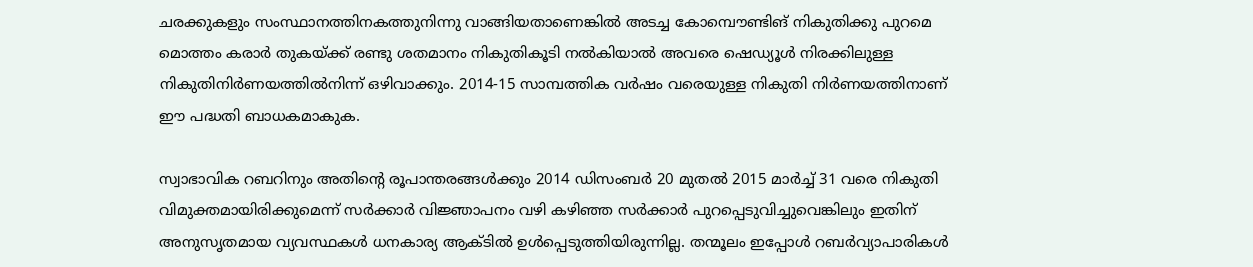ചരക്കുകളും സംസ്ഥാനത്തിനകത്തുനിന്നു വാങ്ങിയതാണെങ്കില്‍ അടച്ച കോമ്പൌണ്ടിങ് നികുതിക്കു പുറമെ മൊത്തം കരാര്‍ തുകയ്ക്ക് രണ്ടു ശതമാനം നികുതികൂടി നല്‍കിയാല്‍ അവരെ ഷെഡ്യൂള്‍ നിരക്കിലുള്ള നികുതിനിര്‍ണയത്തില്‍നിന്ന് ഒഴിവാക്കും. 2014-15 സാമ്പത്തിക വര്‍ഷം വരെയുള്ള നികുതി നിര്‍ണയത്തിനാണ് ഈ പദ്ധതി ബാധകമാകുക.

സ്വാഭാവിക റബറിനും അതിന്റെ രൂപാന്തരങ്ങള്‍ക്കും 2014 ഡിസംബര്‍ 20 മുതല്‍ 2015 മാര്‍ച്ച് 31 വരെ നികുതി വിമുക്തമായിരിക്കുമെന്ന് സര്‍ക്കാര്‍ വിജ്ഞാപനം വഴി കഴിഞ്ഞ സര്‍ക്കാര്‍ പുറപ്പെടുവിച്ചുവെങ്കിലും ഇതിന് അനുസൃതമായ വ്യവസ്ഥകള്‍ ധനകാര്യ ആക്ടില്‍ ഉള്‍പ്പെടുത്തിയിരുന്നില്ല. തന്മൂലം ഇപ്പോള്‍ റബര്‍വ്യാപാരികള്‍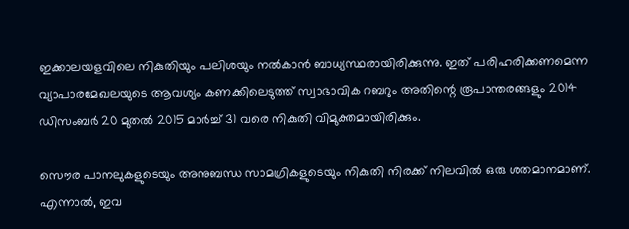ഇക്കാലയളവിലെ നികുതിയും പലിശയും നല്‍കാന്‍ ബാധ്യസ്ഥരായിരിക്കുന്നു. ഇത് പരിഹരിക്കണമെന്ന വ്യാപാരമേഖലയുടെ ആവശ്യം കണക്കിലെടുത്ത് സ്വാഭാവിക റബറും അതിന്റെ രൂപാന്തരങ്ങളും 2014 ഡിസംബര്‍ 20 മുതല്‍ 2015 മാര്‍ച്ച് 31 വരെ നികുതി വിമുക്തമായിരിക്കും.

സൌര പാനലുകളുടെയും അനുബന്ധ സാമഗ്രികളുടെയും നികുതി നിരക്ക് നിലവില്‍ ഒരു ശതമാനമാണ്. എന്നാല്‍, ഇവ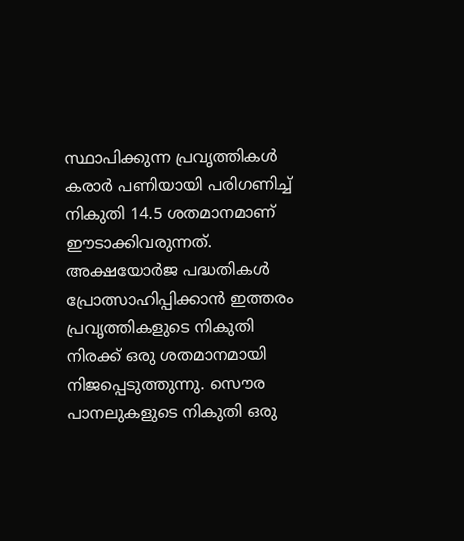സ്ഥാപിക്കുന്ന പ്രവൃത്തികള്‍ കരാര്‍ പണിയായി പരിഗണിച്ച് നികുതി 14.5 ശതമാനമാണ് ഈടാക്കിവരുന്നത്. അക്ഷയോര്‍ജ പദ്ധതികള്‍ പ്രോത്സാഹിപ്പിക്കാന്‍ ഇത്തരം പ്രവൃത്തികളുടെ നികുതി നിരക്ക് ഒരു ശതമാനമായി നിജപ്പെടുത്തുന്നു. സൌര പാനലുകളുടെ നികുതി ഒരു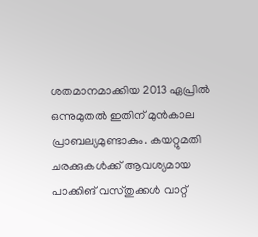ശതമാനമാക്കിയ 2013 ഏപ്രില്‍ ഒന്നുമുതല്‍ ഇതിന് മുന്‍കാല പ്രാബല്യമുണ്ടാകും. കയറ്റുമതി ചരക്കുകള്‍ക്ക് ആവശ്യമായ പാക്കിങ് വസ്തുക്കള്‍ വാറ്റ്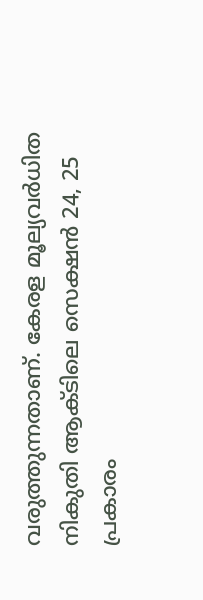വരുത്തുന്നതാണ്. കേരള മൂല്യവര്‍ധിത നികുതി ആക്ടിലെ സെക്ഷന്‍ 24, 25 പ്രകാരം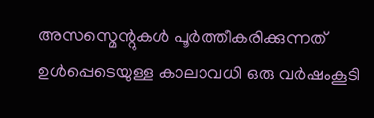അസസ്മെന്റുകള്‍ പൂര്‍ത്തീകരിക്കുന്നത് ഉള്‍പ്പെടെയുള്ള കാലാവധി ഒരു വര്‍ഷംകൂടി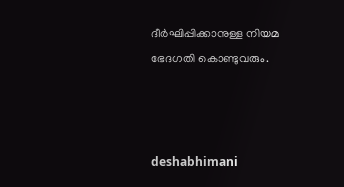ദീര്‍ഘിപ്പിക്കാനുള്ള നിയമ ഭേദഗതി കൊണ്ടുവരും.



deshabhimani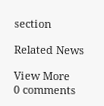section

Related News

View More
0 comments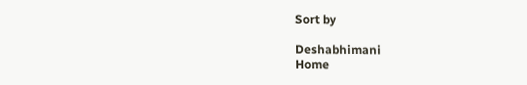Sort by

Deshabhimani
Home